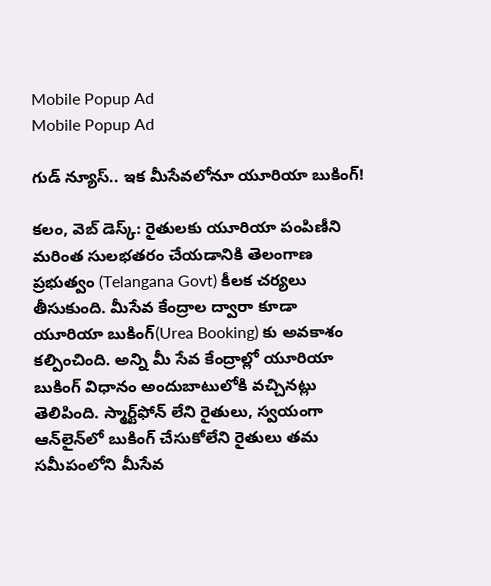Mobile Popup Ad
Mobile Popup Ad

గుడ్ న్యూస్‌.. ఇక మీసేవ‌లోనూ యూరియా బుకింగ్‌!

క‌లం, వెబ్ డెస్క్‌: రైతులకు యూరియా పంపిణీని మరింత సులభతరం చేయడానికి తెలంగాణ ప్రభుత్వం (Telangana Govt) కీల‌క‌ చర్యలు తీసుకుంది. మీసేవ కేంద్రాల ద్వారా కూడా యూరియా బుకింగ్‌(Urea Booking) కు అవకాశం కల్పించింది. అన్ని మీ సేవ కేంద్రాల్లో యూరియా బుకింగ్ విధానం అందుబాటులోకి వచ్చిన‌ట్లు తెలిపింది. స్మార్ట్‌ఫోన్ లేని రైతులు, స్వయంగా ఆన్‌లైన్‌లో బుకింగ్ చేసుకోలేని రైతులు తమ సమీపంలోని మీసేవ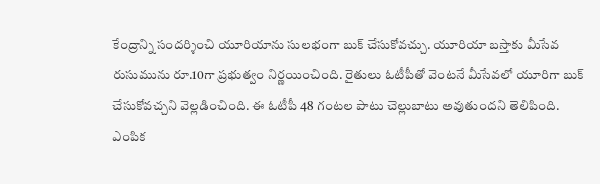కేంద్రాన్ని సందర్శించి యూరియాను సులభంగా బుక్ చేసుకోవచ్చు. యూరియా బ‌స్తాకు మీసేవ రుసుమును రూ.10గా ప్ర‌భుత్వం నిర్ణ‌యించింది. రైతులు ఓటీపీతో వెంట‌నే మీసేవ‌లో యూరిగా బుక్ చేసుకోవ‌చ్చ‌ని వెల్లడించింది. ఈ ఓటీపీ 48 గంట‌ల పాటు చెల్లుబాటు అవుతుంద‌ని తెలిపింది. ఎంపిక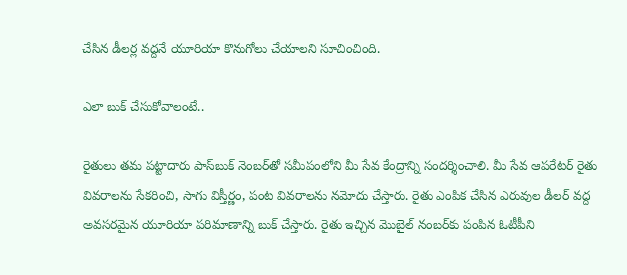చేసిన డీల‌ర్ల వ‌ద్ద‌నే యూరియా కొనుగోలు చేయాల‌ని సూచించింది.

ఎలా బుక్ చేసుకోవాలంటే..

రైతులు త‌మ పట్టాదారు పాస్‌బుక్ నెంబ‌ర్‌తో సమీపంలోని మీ సేవ కేంద్రాన్ని సందర్శించాలి. మీ సేవ ఆపరేటర్ రైతు వివరాలను సేకరించి, సాగు విస్తీర్ణం, పంట వివరాలను నమోదు చేస్తారు. రైతు ఎంపిక చేసిన ఎరువుల డీలర్ వద్ద అవసరమైన యూరియా పరిమాణాన్ని బుక్ చేస్తారు. రైతు ఇచ్చిన‌ మొబైల్ నంబర్‌కు పంపిన ఓటీపీని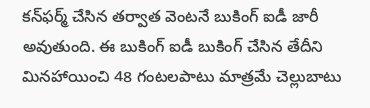క‌న్‌ఫ‌ర్మ్ చేసిన తర్వాత వెంటనే బుకింగ్ ఐడీ జారీ అవుతుంది. ఈ బుకింగ్ ఐడీ బుకింగ్ చేసిన తేదీని మినహాయించి 48 గంటలపాటు మాత్రమే చెల్లుబాటు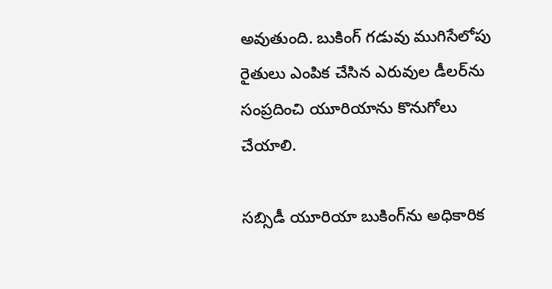అవుతుంది. బుకింగ్ గడువు ముగిసేలోపు రైతులు ఎంపిక చేసిన ఎరువుల డీలర్‌ను సంప్రదించి యూరియాను కొనుగోలు చేయాలి.

సబ్సిడీ యూరియా బుకింగ్‌ను అధికారిక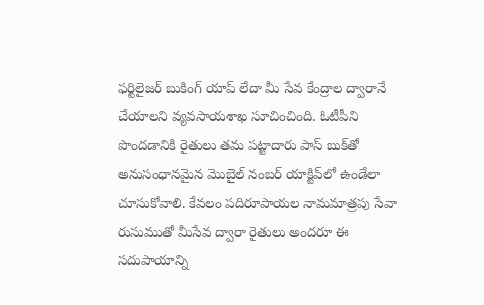ఫర్టిలైజర్ బుకింగ్ యాప్ లేదా మీ సేవ కేంద్రాల ద్వారానే చేయాలని వ్యవసాయశాఖ సూచించింది. ఓటీపీని పొంద‌డానికి రైతులు తమ పట్టాదారు పాస్ బుక్‌తో అనుసంధానమైన మొబైల్ నంబర్ యాక్టివ్‌లో ఉండేలా చూసుకోవాలి. కేవలం పదిరూపాయల నామమాత్రపు సేవా రుసుముతో మీసేవ ద్వారా రైతులు అందరూ ఈ సదుపాయాన్ని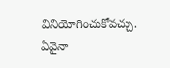వినియోగించుకోవచ్చు. ఏవైనా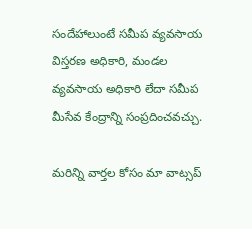సందేహాలుంటే సమీప వ్యవసాయ విస్తరణ అధికారి, మండల వ్యవసాయ అధికారి లేదా సమీప మీసేవ కేంద్రాన్ని సంప్రదించవచ్చు.

మ‌రిన్ని వార్త‌ల కోసం మా వాట్స‌ప్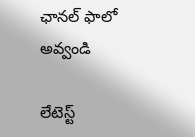ఛాన‌ల్ ఫాలో అవ్వండి

లేటెస్ట్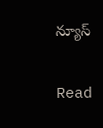న్యూస్‌

Read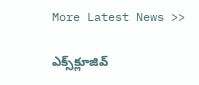More Latest News >>

ఎక్స్‌క్లూజివ్‌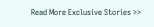Read More Exclusive Stories >>